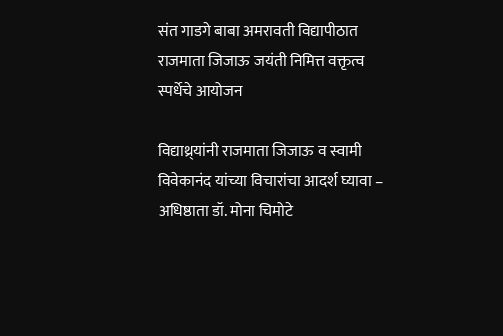संत गाडगे बाबा अमरावती विद्यापीठात राजमाता जिजाऊ जयंती निमित्त वक्तृत्व स्पर्धेचे आयोजन

विद्याथ्र्यांनी राजमाता जिजाऊ व स्वामी विवेकानंद यांच्या विचारांचा आदर्श घ्यावा – अधिष्ठाता डॉ. मोना चिमोटे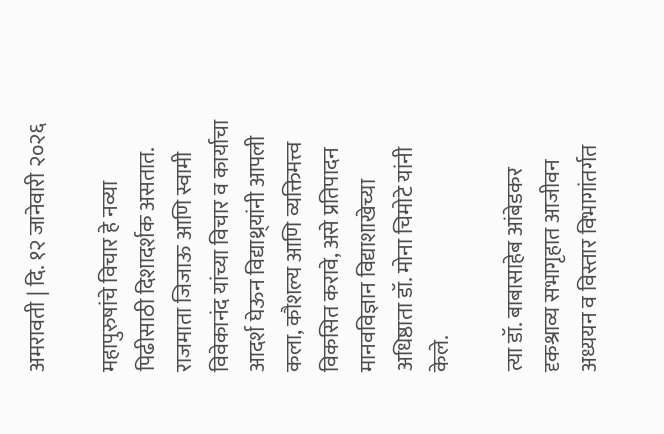अमरावती | दि. १२ जानेवारी २०२६

महापुरुषांचे विचार हे नव्या पिढीसाठी दिशादर्शक असतात. राजमाता जिजाऊ आणि स्वामी विवेकानंद यांच्या विचार व कार्याचा आदर्श घेऊन विद्याथ्र्यांनी आपली कला, कौशल्य आणि व्यक्तिमत्त्व विकसित करावे, असे प्रतिपादन मानवविज्ञान विद्याशाखेच्या अधिष्ठाता डॉ. मोना चिमोटे यांनी केले.

त्या डॉ. बाबासाहेब आंबेडकर दृकश्राव्य सभागृहात आजीवन अध्ययन व विस्तार विभागांतर्गत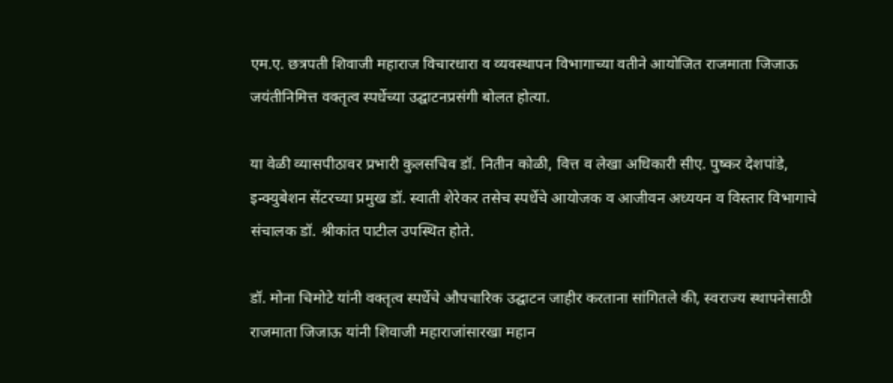एम.ए. छत्रपती शिवाजी महाराज विचारधारा व व्यवस्थापन विभागाच्या वतीने आयोजित राजमाता जिजाऊ जयंतीनिमित्त वक्तृत्व स्पर्धेच्या उद्घाटनप्रसंगी बोलत होत्या.

या वेळी व्यासपीठावर प्रभारी कुलसचिव डॉ. नितीन कोळी, वित्त व लेखा अधिकारी सीए. पुष्कर देशपांडे, इन्क्युबेशन सेंटरच्या प्रमुख डॉ. स्वाती शेरेकर तसेच स्पर्धेचे आयोजक व आजीवन अध्ययन व विस्तार विभागाचे संचालक डॉ. श्रीकांत पाटील उपस्थित होते.

डॉ. मोना चिमोटे यांनी वक्तृत्व स्पर्धेचे औपचारिक उद्घाटन जाहीर करताना सांगितले की, स्वराज्य स्थापनेसाठी राजमाता जिजाऊ यांनी शिवाजी महाराजांसारखा महान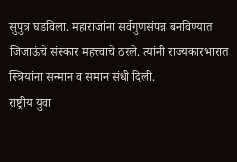सुपुत्र घडविला. महाराजांना सर्वगुणसंपन्न बनविण्यात जिजाऊंचे संस्कार महत्त्वाचे ठरले. त्यांनी राज्यकारभारात स्त्रियांना सन्मान व समान संधी दिली.
राष्ट्रीय युवा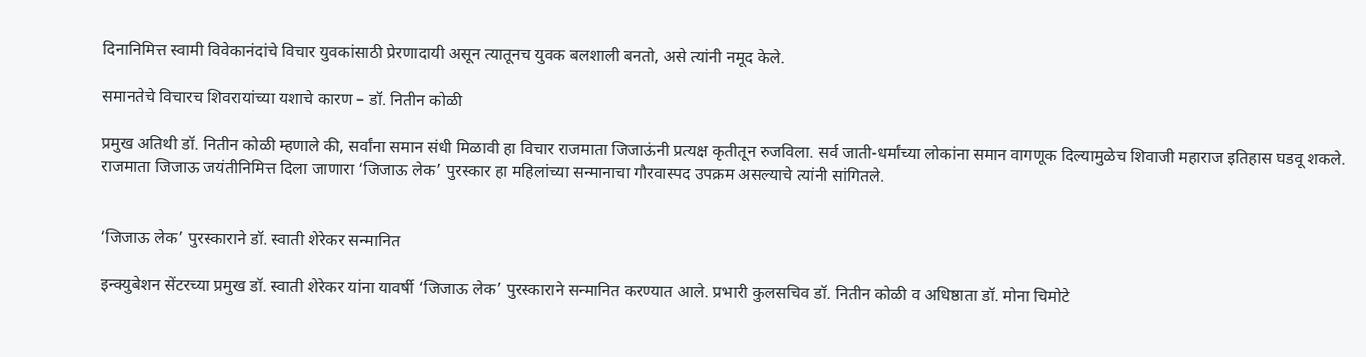दिनानिमित्त स्वामी विवेकानंदांचे विचार युवकांसाठी प्रेरणादायी असून त्यातूनच युवक बलशाली बनतो, असे त्यांनी नमूद केले.

समानतेचे विचारच शिवरायांच्या यशाचे कारण – डॉ. नितीन कोळी

प्रमुख अतिथी डॉ. नितीन कोळी म्हणाले की, सर्वांना समान संधी मिळावी हा विचार राजमाता जिजाऊंनी प्रत्यक्ष कृतीतून रुजविला. सर्व जाती-धर्मांच्या लोकांना समान वागणूक दिल्यामुळेच शिवाजी महाराज इतिहास घडवू शकले.
राजमाता जिजाऊ जयंतीनिमित्त दिला जाणारा ‘जिजाऊ लेक’ पुरस्कार हा महिलांच्या सन्मानाचा गौरवास्पद उपक्रम असल्याचे त्यांनी सांगितले.


‘जिजाऊ लेक’ पुरस्काराने डॉ. स्वाती शेरेकर सन्मानित

इन्क्युबेशन सेंटरच्या प्रमुख डॉ. स्वाती शेरेकर यांना यावर्षी ‘जिजाऊ लेक’ पुरस्काराने सन्मानित करण्यात आले. प्रभारी कुलसचिव डॉ. नितीन कोळी व अधिष्ठाता डॉ. मोना चिमोटे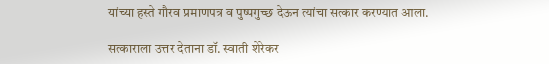यांच्या हस्ते गौरव प्रमाणपत्र व पुष्पगुच्छ देऊन त्यांचा सत्कार करण्यात आला.

सत्काराला उत्तर देताना डॉ. स्वाती शेरेकर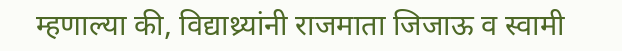म्हणाल्या की, विद्याथ्र्यांनी राजमाता जिजाऊ व स्वामी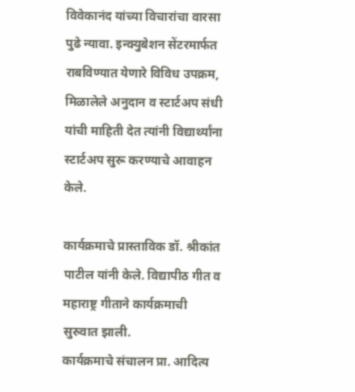विवेकानंद यांच्या विचारांचा वारसा पुढे न्यावा. इन्क्युबेशन सेंटरमार्फत राबविण्यात येणारे विविध उपक्रम, मिळालेले अनुदान व स्टार्टअप संधी यांची माहिती देत त्यांनी विद्यार्थ्यांना स्टार्टअप सुरू करण्याचे आवाहन केले.

कार्यक्रमाचे प्रास्ताविक डॉ. श्रीकांत पाटील यांनी केले. विद्यापीठ गीत व महाराष्ट्र गीताने कार्यक्रमाची सुरुवात झाली.
कार्यक्रमाचे संचालन प्रा. आदित्य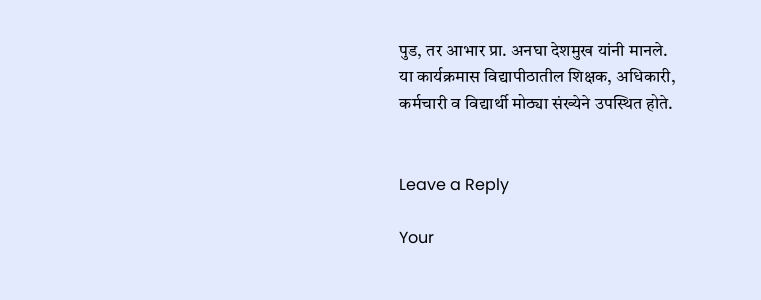पुड, तर आभार प्रा. अनघा देशमुख यांनी मानले.
या कार्यक्रमास विद्यापीठातील शिक्षक, अधिकारी, कर्मचारी व विद्यार्थी मोठ्या संख्येने उपस्थित होते.


Leave a Reply

Your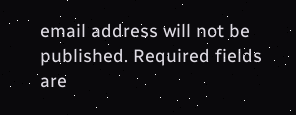email address will not be published. Required fields are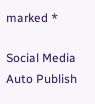marked *

Social Media Auto Publish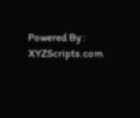Powered By : XYZScripts.com